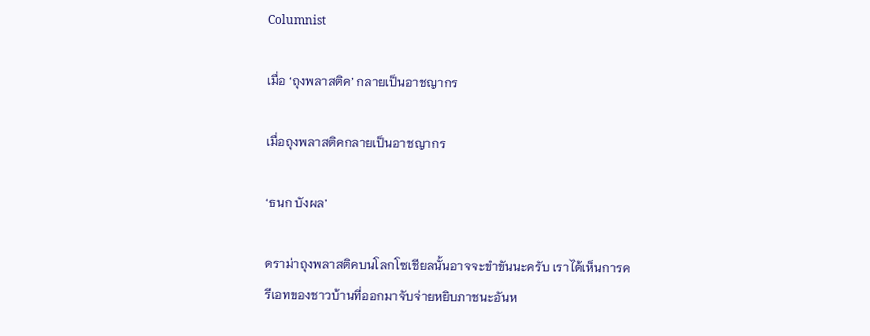Columnist

เมื่อ ‘ถุงพลาสติค’ กลายเป็นอาชญากร

เมื่อถุงพลาสติคกลายเป็นอาชญากร

‘ธนก บังผล’

ดราม่าถุงพลาสติคบนโลกโซเชียลนั้นอาจจะขำขันนะครับ เราได้เห็นการครีเอทของชาวบ้านที่ออกมาจับจ่ายหยิบภาชนะอันห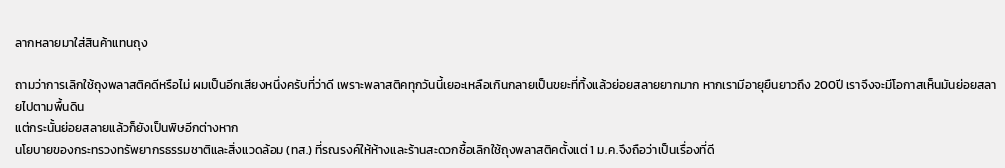ลากหลายมาใส่สินค้าแทนถุง

ถามว่าการเลิกใช้ถุงพลาสติคดีหรือไม่ ผมเป็นอีกเสียงหนึ่งครับที่ว่าดี เพราะพลาสติคทุกวันนี้เยอะเหลือเกินกลายเป็นขยะที่ทิ้งแล้วย่อยสลายยากมาก หากเรามีอายุยืนยาวถึง 200ปี เราจึงจะมีโอกาสเห็นมันย่อยสลายไปตามพื้นดิน
แต่กระนั้นย่อยสลายแล้วก็ยังเป็นพิษอีกต่างหาก
นโยบายของกระทรวงทรัพยากรธรรมชาติและสิ่งแวดล้อม (ทส.) ที่รณรงค์ให้ห้างและร้านสะดวกซื้อเลิกใช้ถุงพลาสติคตั้งแต่ 1 ม.ค.จึงถือว่าเป็นเรื่องที่ดี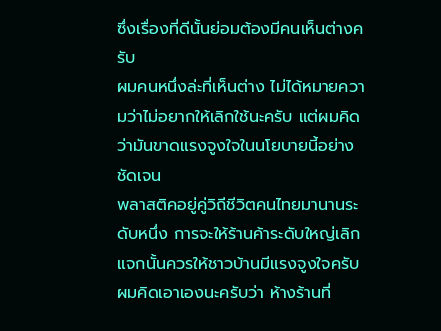ซึ่งเรื่องที่ดีนั้นย่อมต้องมีคนเห็นต่างครับ
ผมคนหนึ่งล่ะที่เห็นต่าง ไม่ได้หมายความว่าไม่อยากให้เลิกใช้นะครับ แต่ผมคิดว่ามันขาดแรงจูงใจในนโยบายนี้อย่างชัดเจน
พลาสติคอยู่คู่วิถีชีวิตคนไทยมานานระดับหนึ่ง การจะให้ร้านค้าระดับใหญ่เลิกแจกนั้นควรให้ชาวบ้านมีแรงจูงใจครับ
ผมคิดเอาเองนะครับว่า ห้างร้านที่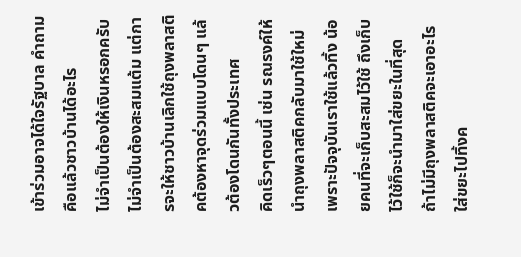เข้าร่วมอาจได้ใจรัฐบาล คำถามคือแล้วชาวบ้านได้อะไร
ไม่จำเป็นต้องให้เงินหรอกครับ ไม่จำเป็นต้องสะสมแต้ม แต่การจะให้ชาวบ้านเลิกใช้ถุงพลาสติคต้องหาจุดร่วมแบบโดนๆ แล้วต้องโดนกันทั้งประเทศ
คิดเร็วๆตอนนี้ เช่น รณรงค์ให้นำถุงพลาสติคกลับมาใช้ใหม่  เพราะปัจจุบันเราใช้แล้วทิ้ง น้อยคนที่จะเก็บสะสมไว้ใช้ ถึงเก็บไว้ใช้ก็จะนำมาใส่ขยะในที่สุด
ถ้าไม่มีถุงพลาสติคจะเอาอะไรใส่ขยะไปทิ้งค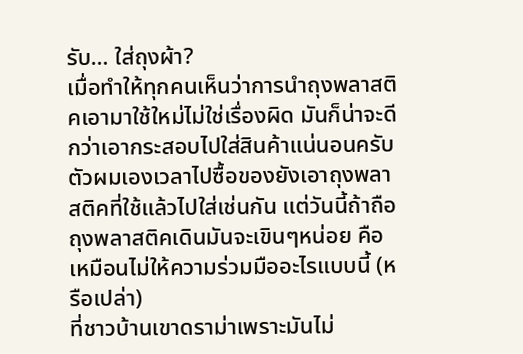รับ… ใส่ถุงผ้า?
เมื่อทำให้ทุกคนเห็นว่าการนำถุงพลาสติคเอามาใช้ใหม่ไม่ใช่เรื่องผิด มันก็น่าจะดีกว่าเอากระสอบไปใส่สินค้าแน่นอนครับ
ตัวผมเองเวลาไปซื้อของยังเอาถุงพลาสติคที่ใช้แล้วไปใส่เช่นกัน แต่วันนี้ถ้าถือถุงพลาสติคเดินมันจะเขินๆหน่อย คือเหมือนไม่ให้ความร่วมมืออะไรแบบนี้ (หรือเปล่า)
ที่ชาวบ้านเขาดราม่าเพราะมันไม่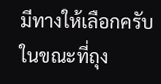มีทางให้เลือกครับ ในขณะที่ถุง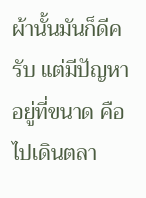ผ้านั้นมันก็ดีครับ แต่มีปัญหาอยู่ที่ขนาด คือ ไปเดินตลา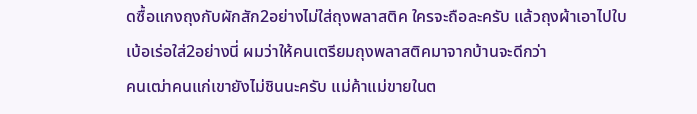ดซื้อแกงถุงกับผักสัก2อย่างไม่ใส่ถุงพลาสติค ใครจะถือละครับ แล้วถุงผ้าเอาไปใบเบ้อเร่อใส่2อย่างนี่ ผมว่าให้คนเตรียมถุงพลาสติคมาจากบ้านจะดีกว่า
คนเฒ่าคนแก่เขายังไม่ชินนะครับ แม่ค้าแม่ขายในต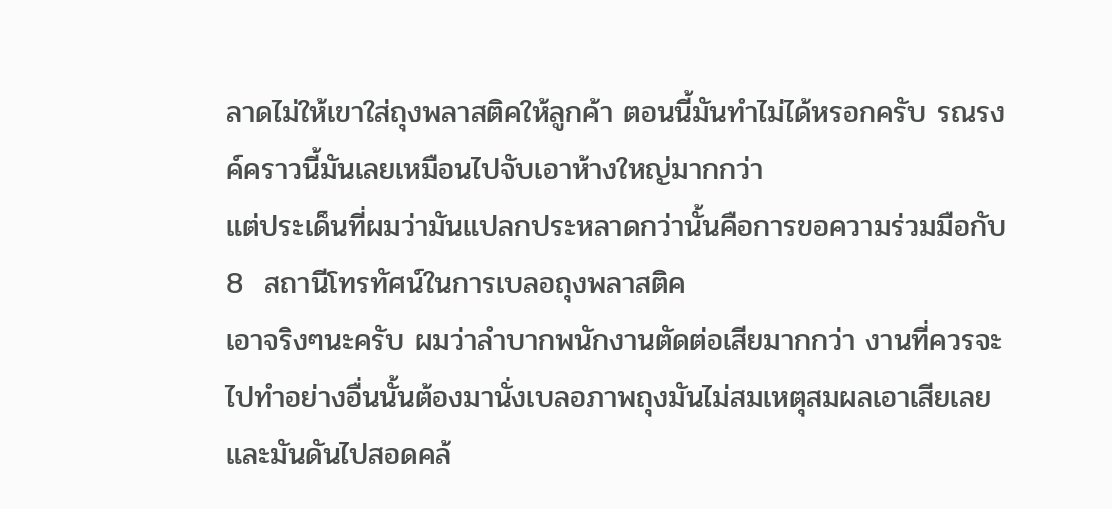ลาดไม่ให้เขาใส่ถุงพลาสติคให้ลูกค้า ตอนนี้มันทำไม่ได้หรอกครับ รณรงค์คราวนี้มันเลยเหมือนไปจับเอาห้างใหญ่มากกว่า
แต่ประเด็นที่ผมว่ามันแปลกประหลาดกว่านั้นคือการขอความร่วมมือกับ 8  สถานีโทรทัศน์ในการเบลอถุงพลาสติค
เอาจริงๆนะครับ ผมว่าลำบากพนักงานตัดต่อเสียมากกว่า งานที่ควรจะไปทำอย่างอื่นนั้นต้องมานั่งเบลอภาพถุงมันไม่สมเหตุสมผลเอาเสียเลย
และมันดันไปสอดคล้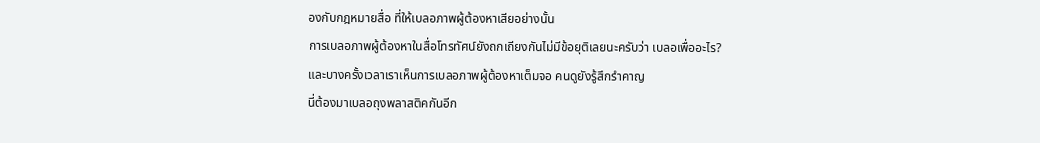องกับกฎหมายสื่อ ที่ให้เบลอภาพผู้ต้องหาเสียอย่างนั้น
การเบลอภาพผู้ต้องหาในสื่อโทรทัศน์ยังถกเถียงกันไม่มีข้อยุติเลยนะครับว่า เบลอเพื่ออะไร?
และบางครั้งเวลาเราเห็นการเบลอภาพผู้ต้องหาเต็มจอ คนดูยังรู้สึกรำคาญ
นี่ต้องมาเบลอถุงพลาสติคกันอีก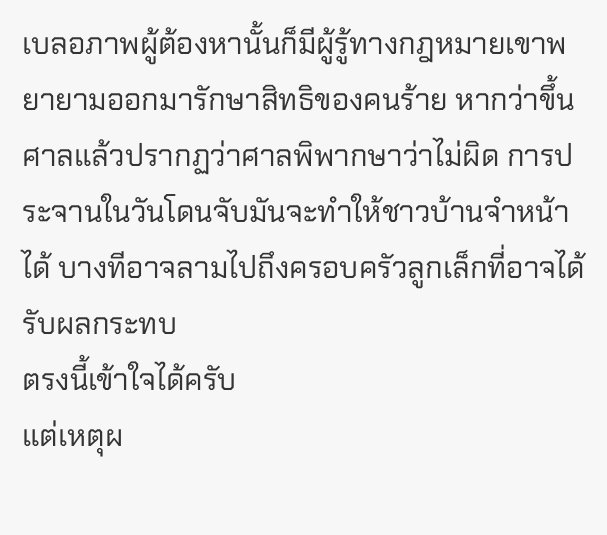เบลอภาพผู้ต้องหานั้นก็มีผู้รู้ทางกฎหมายเขาพยายามออกมารักษาสิทธิของคนร้าย หากว่าขึ้นศาลแล้วปรากฏว่าศาลพิพากษาว่าไม่ผิด การประจานในวันโดนจับมันจะทำให้ชาวบ้านจำหน้าได้ บางทีอาจลามไปถึงครอบครัวลูกเล็กที่อาจได้รับผลกระทบ
ตรงนี้เข้าใจได้ครับ
แต่เหตุผ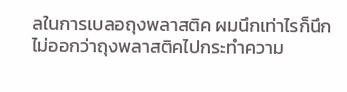ลในการเบลอถุงพลาสติค ผมนึกเท่าไรก็นึกไม่ออกว่าถุงพลาสติคไปกระทำความ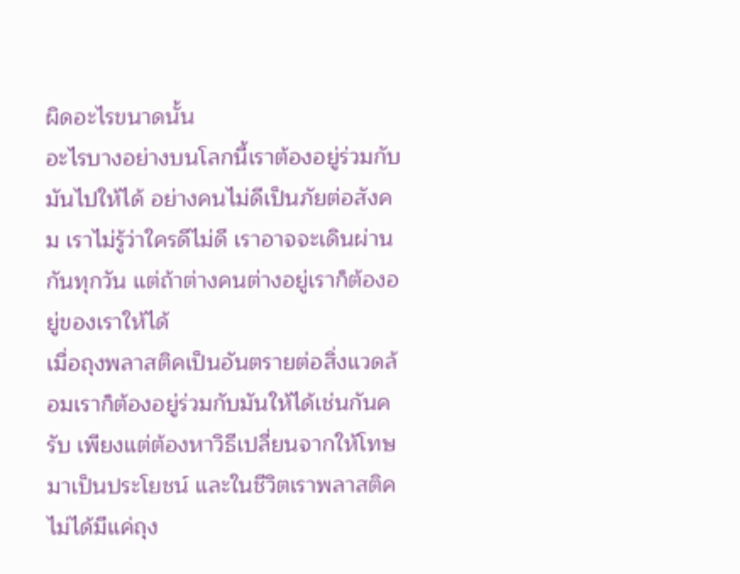ผิดอะไรขนาดนั้น
อะไรบางอย่างบนโลกนี้เราต้องอยู่ร่วมกับมันไปให้ได้ อย่างคนไม่ดีเป็นภัยต่อสังคม เราไม่รู้ว่าใครดีไม่ดี เราอาจจะเดินผ่านกันทุกวัน แต่ถ้าต่างคนต่างอยู่เราก็ต้องอยู่ของเราให้ได้
เมื่อถุงพลาสติคเป็นอันตรายต่อสิ่งแวดล้อมเราก็ต้องอยู่ร่วมกับมันให้ได้เช่นกันครับ เพียงแต่ต้องหาวิธีเปลี่ยนจากให้โทษมาเป็นประโยชน์ และในชีวิตเราพลาสติคไม่ได้มีแค่ถุง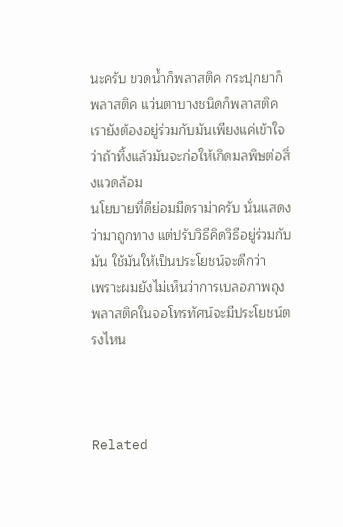นะครับ ขวดน้ำก็พลาสติค กระปุกยาก็พลาสติค แว่นตาบางชนิดก็พลาสติค เรายังต้องอยู่ร่วมกับมันเพียงแค่เข้าใจว่าถ้าทิ้งแล้วมันจะก่อให้เกิดมลพิษต่อสิ่งแวดล้อม
นโยบายที่ดีย่อมมีดราม่าครับ นั่นแสดงว่ามาถูกทาง แต่ปรับวิธีคิดวิธีอยู่ร่วมกับมัน ใช้มันให้เป็นประโยชน์จะดีกว่า
เพราะผมยังไม่เห็นว่าการเบลอภาพถุงพลาสติคในจอโทรทัศน์จะมีประโยชน์ตรงไหน



Related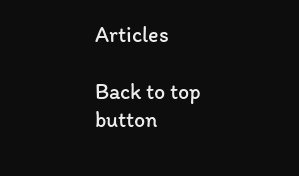Articles

Back to top button